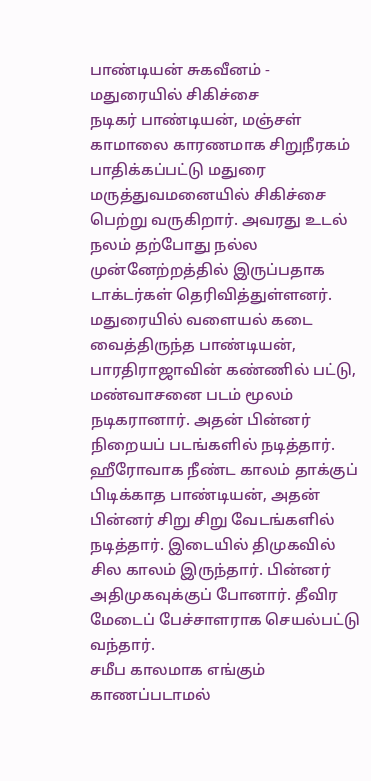பாண்டியன் சுகவீனம் - மதுரையில் சிகிச்சை
நடிகர் பாண்டியன், மஞ்சள் காமாலை காரணமாக சிறுநீரகம் பாதிக்கப்பட்டு மதுரை மருத்துவமனையில் சிகிச்சை பெற்று வருகிறார். அவரது உடல் நலம் தற்போது நல்ல முன்னேற்றத்தில் இருப்பதாக டாக்டர்கள் தெரிவித்துள்ளனர்.
மதுரையில் வளையல் கடை வைத்திருந்த பாண்டியன், பாரதிராஜாவின் கண்ணில் பட்டு, மண்வாசனை படம் மூலம் நடிகரானார். அதன் பின்னர் நிறையப் படங்களில் நடித்தார்.
ஹீரோவாக நீண்ட காலம் தாக்குப் பிடிக்காத பாண்டியன், அதன் பின்னர் சிறு சிறு வேடங்களில் நடித்தார். இடையில் திமுகவில் சில காலம் இருந்தார். பின்னர் அதிமுகவுக்குப் போனார். தீவிர மேடைப் பேச்சாளராக செயல்பட்டு வந்தார்.
சமீப காலமாக எங்கும் காணப்படாமல்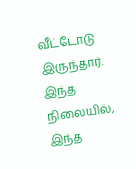வீட்டோடு இருந்தார். இந்த நிலையில், இந்த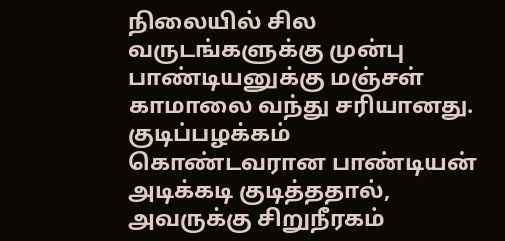நிலையில் சில வருடங்களுக்கு முன்பு பாண்டியனுக்கு மஞ்சள் காமாலை வந்து சரியானது.
குடிப்பழக்கம் கொண்டவரான பாண்டியன் அடிக்கடி குடித்ததால், அவருக்கு சிறுநீரகம்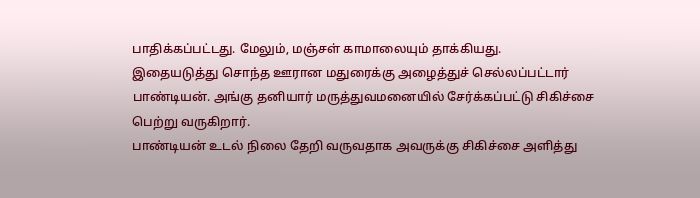பாதிக்கப்பட்டது. மேலும், மஞ்சள் காமாலையும் தாக்கியது.
இதையடுத்து சொந்த ஊரான மதுரைக்கு அழைத்துச் செல்லப்பட்டார் பாண்டியன். அங்கு தனியார் மருத்துவமனையில் சேர்க்கப்பட்டு சிகிச்சை பெற்று வருகிறார்.
பாண்டியன் உடல் நிலை தேறி வருவதாக அவருக்கு சிகிச்சை அளித்து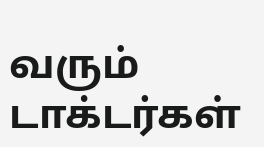வரும் டாக்டர்கள்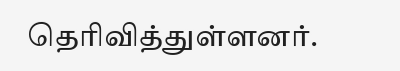தெரிவித்துள்ளனர்.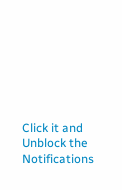Click it and Unblock the Notifications